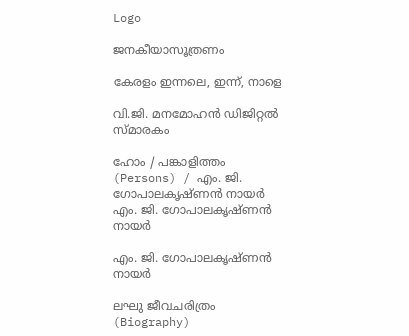Logo

ജനകീയാസൂത്രണം

കേരളം ഇന്നലെ, ഇന്ന്, നാളെ

വി.ജി. മനമോഹൻ ഡിജിറ്റൽ സ്മാരകം

ഹോം / പങ്കാളിത്തം (Persons) / എം. ജി. ഗോപാലകൃഷ്ണൻ നായർ
എം. ജി. ഗോപാലകൃഷ്ണൻ നായർ

എം. ജി. ഗോപാലകൃഷ്ണൻ നായർ

ലഘു ജീവചരിത്രം (Biography)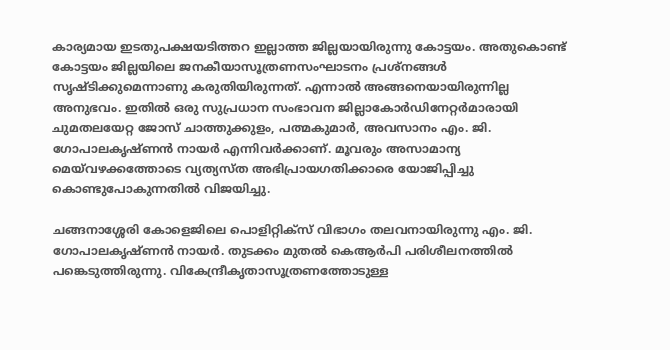കാര്യമായ ഇടതുപക്ഷയടിത്തറ ഇല്ലാത്ത ജില്ലയായിരുന്നു കോട്ടയം. അതുകൊണ്ട് കോട്ടയം ജില്ലയിലെ ജനകീയാസൂത്രണസംഘാടനം പ്രശ്നങ്ങൾ സൃഷ്ടിക്കുമെന്നാണു കരുതിയിരുന്നത്. എന്നാൽ അങ്ങനെയായിരുന്നില്ല അനുഭവം. ഇതിൽ ഒരു സുപ്രധാന സംഭാവന ജില്ലാകോർഡിനേറ്റർമാരായി ചുമതലയേറ്റ ജോസ് ചാത്തുക്കുളം, പത്മകുമാർ, അവസാനം എം. ജി. ഗോപാലകൃഷ്ണൻ നായർ എന്നിവർക്കാണ്. മൂവരും അസാമാന്യ മെയ്‌വഴക്കത്തോടെ വ്യത്യസ്ത അഭിപ്രായഗതിക്കാരെ യോജിപ്പിച്ചു കൊണ്ടുപോകുന്നതിൽ വിജയിച്ചു.

ചങ്ങനാശ്ശേരി കോളെജിലെ പൊളിറ്റിക്സ് വിഭാഗം തലവനായിരുന്നു എം. ജി. ഗോപാലകൃഷ്ണൻ നായർ. തുടക്കം മുതൽ കെആർപി പരിശീലനത്തിൽ പങ്കെടുത്തിരുന്നു. വികേന്ദ്രീകൃതാസൂത്രണത്തോടുള്ള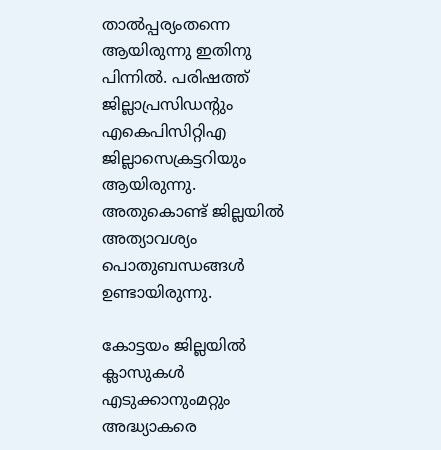താൽപ്പര്യംതന്നെ ആയിരുന്നു ഇതിനു പിന്നിൽ. പരിഷത്ത് ജില്ലാപ്രസിഡന്റും എകെപിസിറ്റിഎ ജില്ലാസെക്രട്ടറിയും ആയിരുന്നു. അതുകൊണ്ട് ജില്ലയിൽ അത്യാവശ്യം പൊതുബന്ധങ്ങൾ ഉണ്ടായിരുന്നു.

കോട്ടയം ജില്ലയിൽ ക്ലാസുകൾ എടുക്കാനുംമറ്റും അദ്ധ്യാകരെ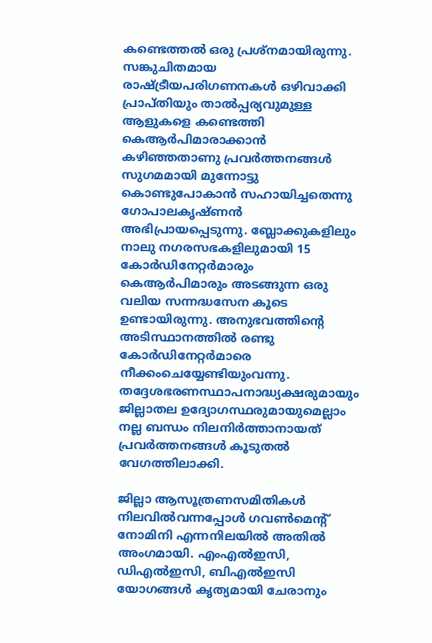കണ്ടെത്തൽ ഒരു പ്രശ്നമായിരുന്നു. സങ്കുചിതമായ രാഷ്ട്രീയപരിഗണനകൾ ഒഴിവാക്കി പ്രാപ്തിയും താൽപ്പര്യവുമുള്ള ആളുകളെ കണ്ടെത്തി കെആർപിമാരാക്കാൻ കഴിഞ്ഞതാണു പ്രവർത്തനങ്ങൾ സുഗമമായി മുന്നോട്ടു കൊണ്ടുപോകാൻ സഹായിച്ചതെന്നു ഗോപാലകൃഷ്ണൻ അഭിപ്രായപ്പെടുന്നു. ബ്ലോക്കുകളിലും നാലു നഗരസഭകളിലുമായി 15 കോർഡിനേറ്റർമാരും കെആർപിമാരും അടങ്ങുന്ന ഒരു വലിയ സന്നദ്ധസേന കൂടെ ഉണ്ടായിരുന്നു. അനുഭവത്തിന്റെ അടിസ്ഥാനത്തിൽ രണ്ടു കോർഡിനേറ്റർമാരെ നീക്കംചെയ്യേണ്ടിയുംവന്നു. തദ്ദേശഭരണസ്ഥാപനാദ്ധ്യക്ഷരുമായും ജില്ലാതല ഉദ്യോഗസ്ഥരുമായുമെല്ലാം നല്ല ബന്ധം നിലനിർത്താനായത് പ്രവർത്തനങ്ങൾ കൂടുതൽ വേഗത്തിലാക്കി.

ജില്ലാ ആസൂത്രണസമിതികൾ നിലവിൽ‌വന്നപ്പോൾ ഗവൺമെന്റ് നോമിനി എന്നനിലയിൽ അതിൽ അംഗമായി. എംഎൽഇസി, ഡിഎൽഇസി, ബിഎൽഇസി യോഗങ്ങൾ കൃത്യമായി ചേരാനും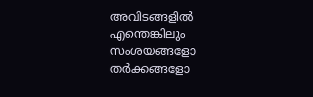അവിടങ്ങളിൽ എന്തെങ്കിലും സംശയങ്ങളോ തർക്കങ്ങളോ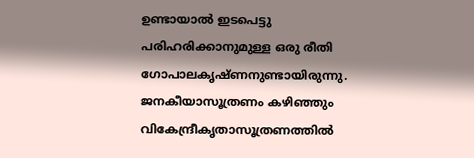ഉണ്ടായാൽ ഇടപെട്ടു പരിഹരിക്കാനുമുള്ള ഒരു രീതി ഗോപാലകൃഷ്ണനുണ്ടായിരുന്നു. ജനകീയാസൂത്രണം കഴിഞ്ഞും വികേന്ദ്രീകൃതാസൂത്രണത്തിൽ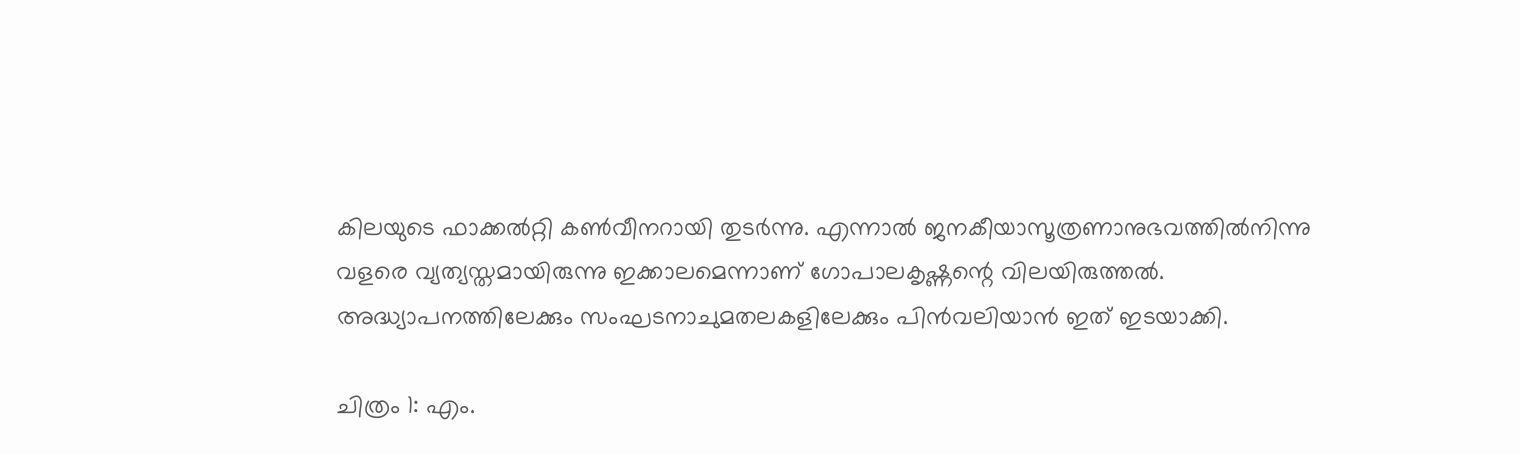കിലയുടെ ഫാക്കൽറ്റി കൺവീനറായി തുടർന്നു. എന്നാൽ ജനകീയാസൂത്രണാനുഭവത്തിൽനിന്നു വളരെ വ്യത്യസ്തമായിരുന്നു ഇക്കാലമെന്നാണ് ഗോപാലകൃഷ്ണന്റെ വിലയിരുത്തൽ. അദ്ധ്യാപനത്തിലേക്കും സംഘടനാചുമതലകളിലേക്കും പിൻവലിയാൻ ഇത് ഇടയാക്കി.

ചിത്രം 1: എം.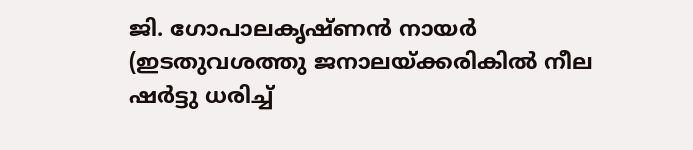ജി. ഗോപാലകൃഷ്ണൻ നായർ (ഇടതുവശത്തു ജനാലയ്ക്കരികിൽ നീല ഷർട്ടു ധരിച്ച്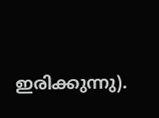ഇരിക്കുന്നു).